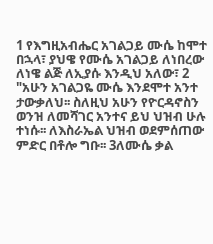1 የእግዚአብሔር አገልጋይ ሙሴ ከሞተ በኋላ፣ ያህዌ የሙሴ አገልጋይ ለነበረው ለነዌ ልጅ ለኢያሱ እንዲህ አለው፣ 2 "አሁን አገልጋዬ ሙሴ እንደሞተ አንተ ታውቃለህ፡፡ ስለዚህ አሁን የዮርዳኖስን ወንዝ ለመሻገር አንተና ይህ ህዝብ ሁሉ ተነሱ፡፡ ለእስራኤል ህዝብ ወደምሰጠው ምድር በቶሎ ግቡ፡፡ 3ለሙሴ ቃል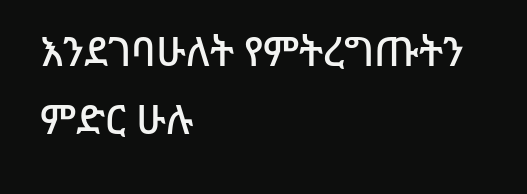እንደገባሁለት የምትረግጡትን ምድር ሁሉ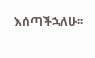እሰጣችኋለሁ፡፡